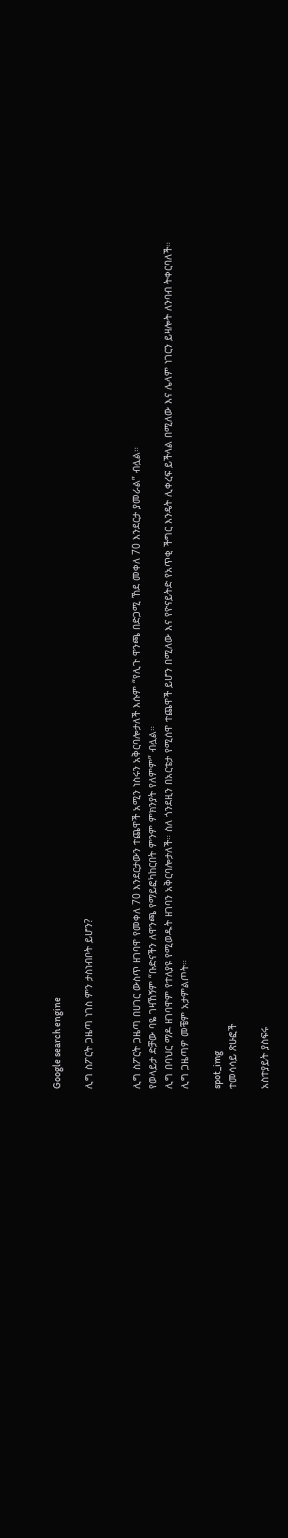Google search engine

ሊግ ስፖርት ጋዜጣ ነገስ ምን ታስነብቦት ይሆን?


ሊግ ስፖርት ጋዜጣ በሀገር ውስጥ ዘገባዋ የመቀለ 70 እንደርታውን ተጨዋች አሚን ነስሩን አቅርባሎታለች እሱም “የሊጉ ዋንጫ በድጋሚ ኸደ መቀለ 70 እንደርታ ያመራል” ብሏል።
የወላይታ ድቻው ባዬ ገዛኸኝም “ቡድናችን ለዋንጫ የማይፎካከርበት ምንም ምክንያት የለምም” ብሏል።
ሊግ በባህር ማዶ ዘገባዋም የተለያዩ የሚወዱት ዘገባን አቅርባሎታለች። ስለ ጎንደዚን በአርቴታ የሚሰዋ ተጨዋች ይሆን በሚለው እና የዮናይትድ የአጥቂ ችግር እንዴት ሊቀረፍ ይችላል በሚለው እና ሌላም ነገርን ይዛሎት ለንባብ ትቀርባለች።
ሊግ ጋዜጣዎ መቼም አታምልጦት።

spot_img
ተመሳሳይ ጽሁፎች

አስተያይት ያስፍሩ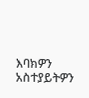እባክዎን አስተያይትዎን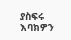ያስፍሩ
እባክዎን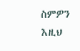ስምዎን እዚህ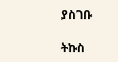ያስገቡ

ትኩስ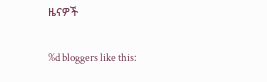ዜናዎች

%d bloggers like this: